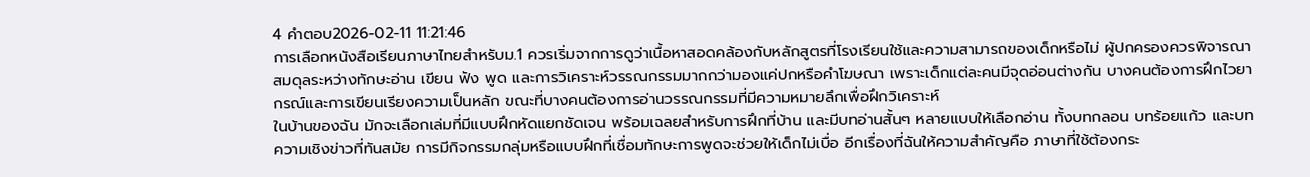4 คำตอบ2026-02-11 11:21:46
การเลือกหนังสือเรียนภาษาไทยสำหรับม.1 ควรเริ่มจากการดูว่าเนื้อหาสอดคล้องกับหลักสูตรที่โรงเรียนใช้และความสามารถของเด็กหรือไม่ ผู้ปกครองควรพิจารณาสมดุลระหว่างทักษะอ่าน เขียน ฟัง พูด และการวิเคราะห์วรรณกรรมมากกว่ามองแค่ปกหรือคำโฆษณา เพราะเด็กแต่ละคนมีจุดอ่อนต่างกัน บางคนต้องการฝึกไวยากรณ์และการเขียนเรียงความเป็นหลัก ขณะที่บางคนต้องการอ่านวรรณกรรมที่มีความหมายลึกเพื่อฝึกวิเคราะห์
ในบ้านของฉัน มักจะเลือกเล่มที่มีแบบฝึกหัดแยกชัดเจน พร้อมเฉลยสำหรับการฝึกที่บ้าน และมีบทอ่านสั้นๆ หลายแบบให้เลือกอ่าน ทั้งบทกลอน บทร้อยแก้ว และบทความเชิงข่าวที่ทันสมัย การมีกิจกรรมกลุ่มหรือแบบฝึกที่เชื่อมทักษะการพูดจะช่วยให้เด็กไม่เบื่อ อีกเรื่องที่ฉันให้ความสำคัญคือ ภาษาที่ใช้ต้องกระ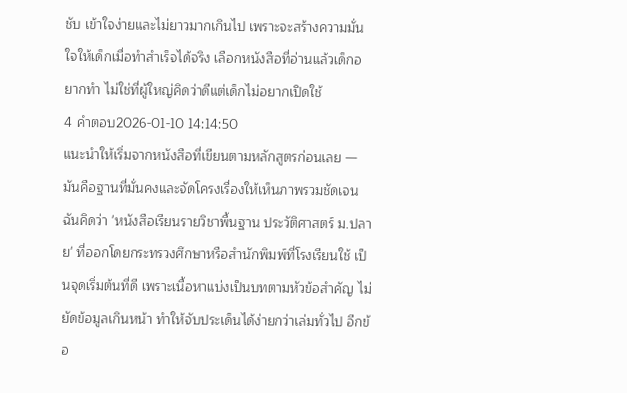ชับ เข้าใจง่ายและไม่ยาวมากเกินไป เพราะจะสร้างความมั่นใจให้เด็กเมื่อทำสำเร็จได้จริง เลือกหนังสือที่อ่านแล้วเด็กอยากทำ ไม่ใช่ที่ผู้ใหญ่คิดว่าดีแต่เด็กไม่อยากเปิดใช้
4 คำตอบ2026-01-10 14:14:50
แนะนำให้เริ่มจากหนังสือที่เขียนตามหลักสูตรก่อนเลย — มันคือฐานที่มั่นคงและจัดโครงเรื่องให้เห็นภาพรวมชัดเจน
ฉันคิดว่า 'หนังสือเรียนรายวิชาพื้นฐาน ประวัติศาสตร์ ม.ปลาย' ที่ออกโดยกระทรวงศึกษาหรือสำนักพิมพ์ที่โรงเรียนใช้ เป็นจุดเริ่มต้นที่ดี เพราะเนื้อหาแบ่งเป็นบทตามหัวข้อสำคัญ ไม่ยัดข้อมูลเกินหน้า ทำให้จับประเด็นได้ง่ายกว่าเล่มทั่วไป อีกข้อ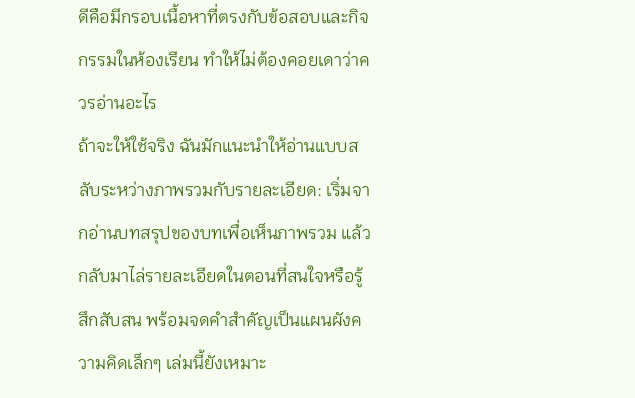ดีคือมีกรอบเนื้อหาที่ตรงกับข้อสอบและกิจกรรมในห้องเรียน ทำให้ไม่ต้องคอยเดาว่าควรอ่านอะไร
ถ้าจะให้ใช้จริง ฉันมักแนะนำให้อ่านแบบสลับระหว่างภาพรวมกับรายละเอียด: เริ่มจากอ่านบทสรุปของบทเพื่อเห็นภาพรวม แล้วกลับมาไล่รายละเอียดในตอนที่สนใจหรือรู้สึกสับสน พร้อมจดคำสำคัญเป็นแผนผังความคิดเล็กๆ เล่มนี้ยังเหมาะ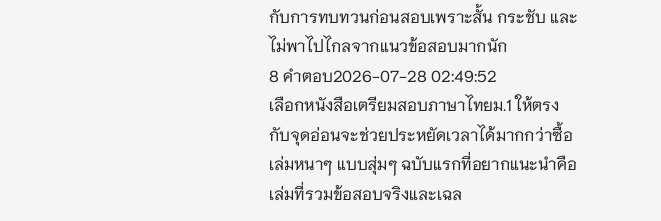กับการทบทวนก่อนสอบเพราะสั้น กระชับ และไม่พาไปไกลจากแนวข้อสอบมากนัก
8 คำตอบ2026-07-28 02:49:52
เลือกหนังสือเตรียมสอบภาษาไทยม.1 ให้ตรงกับจุดอ่อนจะช่วยประหยัดเวลาได้มากกว่าซื้อเล่มหนาๆ แบบสุ่มๆ ฉบับแรกที่อยากแนะนำคือเล่มที่รวมข้อสอบจริงและเฉล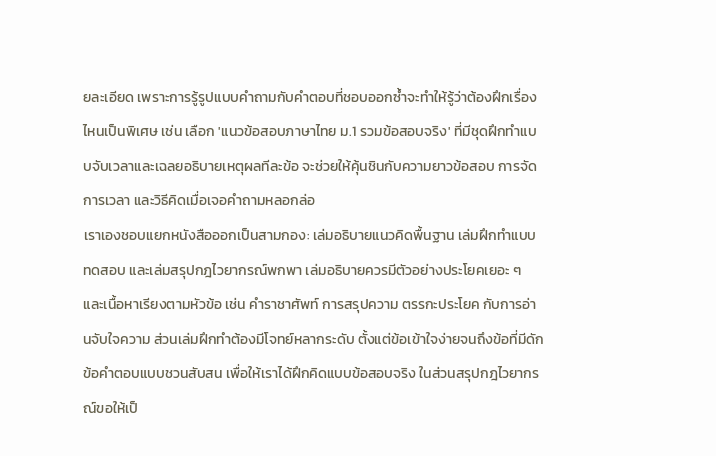ยละเอียด เพราะการรู้รูปแบบคำถามกับคำตอบที่ชอบออกซ้ำจะทำให้รู้ว่าต้องฝึกเรื่องไหนเป็นพิเศษ เช่น เลือก 'แนวข้อสอบภาษาไทย ม.1 รวมข้อสอบจริง' ที่มีชุดฝึกทำแบบจับเวลาและเฉลยอธิบายเหตุผลทีละข้อ จะช่วยให้คุ้นชินกับความยาวข้อสอบ การจัดการเวลา และวิธีคิดเมื่อเจอคำถามหลอกล่อ
เราเองชอบแยกหนังสือออกเป็นสามกอง: เล่มอธิบายแนวคิดพื้นฐาน เล่มฝึกทำแบบทดสอบ และเล่มสรุปกฎไวยากรณ์พกพา เล่มอธิบายควรมีตัวอย่างประโยคเยอะ ๆ และเนื้อหาเรียงตามหัวข้อ เช่น คำราชาศัพท์ การสรุปความ ตรรกะประโยค กับการอ่านจับใจความ ส่วนเล่มฝึกทำต้องมีโจทย์หลากระดับ ตั้งแต่ข้อเข้าใจง่ายจนถึงข้อที่มีดักข้อคำตอบแบบชวนสับสน เพื่อให้เราได้ฝึกคิดแบบข้อสอบจริง ในส่วนสรุปกฎไวยากรณ์ขอให้เป็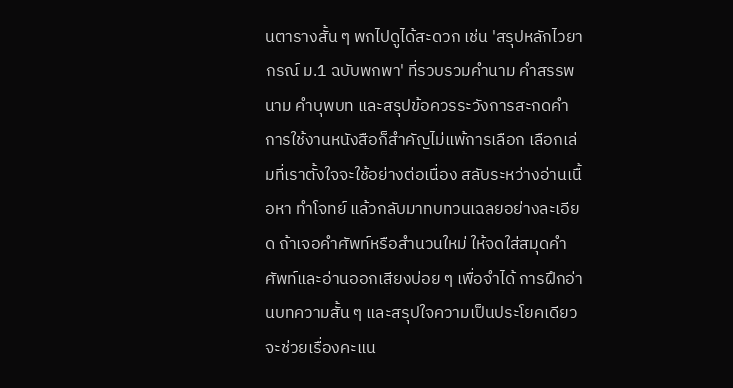นตารางสั้น ๆ พกไปดูได้สะดวก เช่น 'สรุปหลักไวยากรณ์ ม.1 ฉบับพกพา' ที่รวบรวมคำนาม คำสรรพนาม คำบุพบท และสรุปข้อควรระวังการสะกดคำ
การใช้งานหนังสือก็สำคัญไม่แพ้การเลือก เลือกเล่มที่เราตั้งใจจะใช้อย่างต่อเนื่อง สลับระหว่างอ่านเนื้อหา ทำโจทย์ แล้วกลับมาทบทวนเฉลยอย่างละเอียด ถ้าเจอคำศัพท์หรือสำนวนใหม่ ให้จดใส่สมุดคำศัพท์และอ่านออกเสียงบ่อย ๆ เพื่อจำได้ การฝึกอ่านบทความสั้น ๆ และสรุปใจความเป็นประโยคเดียวจะช่วยเรื่องคะแน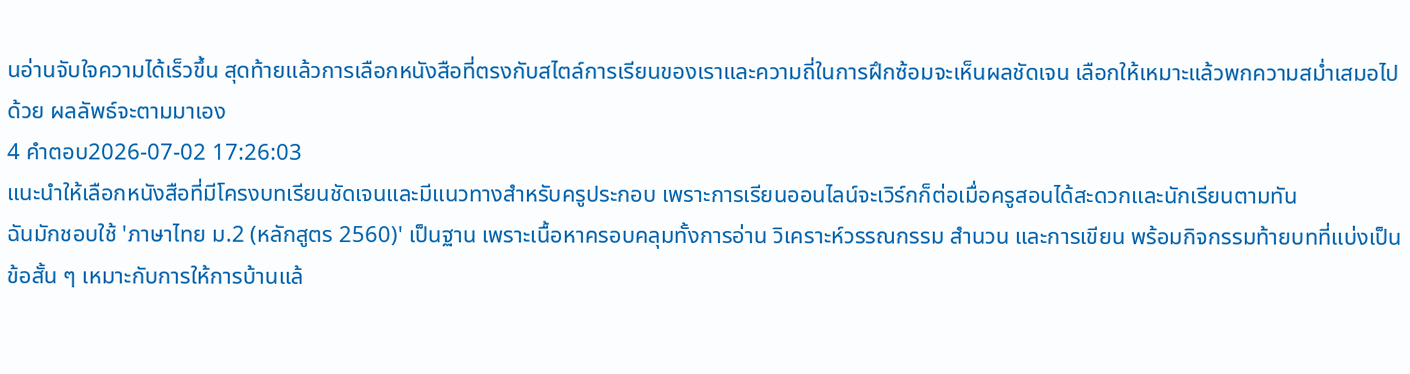นอ่านจับใจความได้เร็วขึ้น สุดท้ายแล้วการเลือกหนังสือที่ตรงกับสไตล์การเรียนของเราและความถี่ในการฝึกซ้อมจะเห็นผลชัดเจน เลือกให้เหมาะแล้วพกความสม่ำเสมอไปด้วย ผลลัพธ์จะตามมาเอง
4 คำตอบ2026-07-02 17:26:03
แนะนำให้เลือกหนังสือที่มีโครงบทเรียนชัดเจนและมีแนวทางสำหรับครูประกอบ เพราะการเรียนออนไลน์จะเวิร์กก็ต่อเมื่อครูสอนได้สะดวกและนักเรียนตามทัน
ฉันมักชอบใช้ 'ภาษาไทย ม.2 (หลักสูตร 2560)' เป็นฐาน เพราะเนื้อหาครอบคลุมทั้งการอ่าน วิเคราะห์วรรณกรรม สำนวน และการเขียน พร้อมกิจกรรมท้ายบทที่แบ่งเป็นข้อสั้น ๆ เหมาะกับการให้การบ้านแล้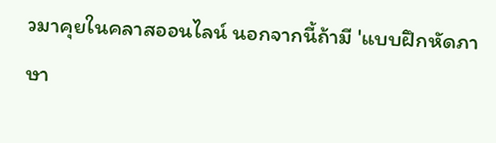วมาคุยในคลาสออนไลน์ นอกจากนี้ถ้ามี 'แบบฝึกหัดภาษา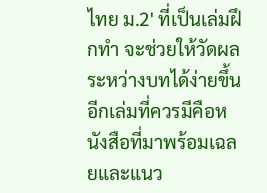ไทย ม.2' ที่เป็นเล่มฝึกทำ จะช่วยให้วัดผลระหว่างบทได้ง่ายขึ้น
อีกเล่มที่ควรมีคือหนังสือที่มาพร้อมเฉลยและแนว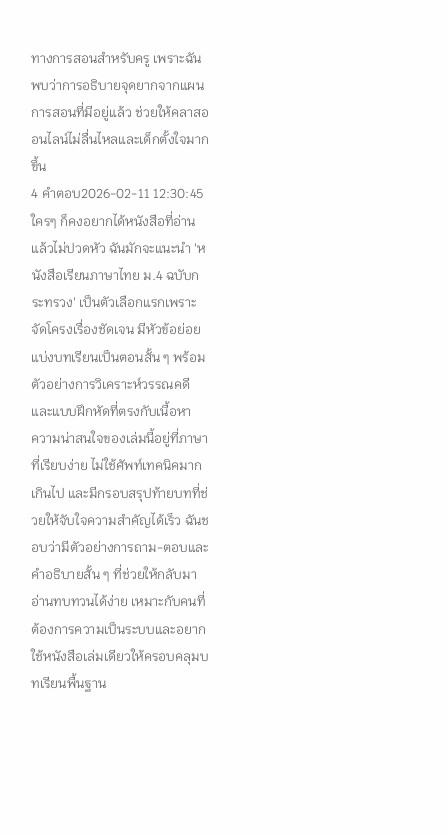ทางการสอนสำหรับครู เพราะฉันพบว่าการอธิบายจุดยากจากแผนการสอนที่มีอยู่แล้ว ช่วยให้คลาสออนไลน์ไม่ลื่นไหลและเด็กตั้งใจมากขึ้น
4 คำตอบ2026-02-11 12:30:45
ใครๆ ก็คงอยากได้หนังสือที่อ่านแล้วไม่ปวดหัว ฉันมักจะแนะนำ 'หนังสือเรียนภาษาไทย ม.4 ฉบับกระทรวง' เป็นตัวเลือกแรกเพราะจัดโครงเรื่องชัดเจน มีหัวข้อย่อย แบ่งบทเรียนเป็นตอนสั้น ๆ พร้อมตัวอย่างการวิเคราะห์วรรณคดีและแบบฝึกหัดที่ตรงกับเนื้อหา
ความน่าสนใจของเล่มนี้อยู่ที่ภาษาที่เรียบง่าย ไม่ใช้ศัพท์เทคนิคมากเกินไป และมีกรอบสรุปท้ายบทที่ช่วยให้จับใจความสำคัญได้เร็ว ฉันชอบว่ามีตัวอย่างการถาม-ตอบและคำอธิบายสั้น ๆ ที่ช่วยให้กลับมาอ่านทบทวนได้ง่าย เหมาะกับคนที่ต้องการความเป็นระบบและอยากใช้หนังสือเล่มเดียวให้ครอบคลุมบทเรียนพื้นฐาน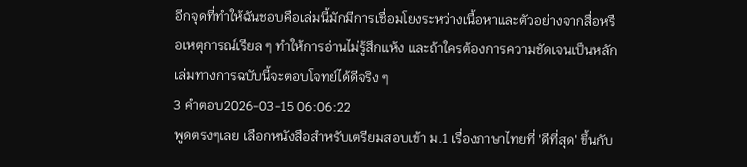อีกจุดที่ทำให้ฉันชอบคือเล่มนี้มักมีการเชื่อมโยงระหว่างเนื้อหาและตัวอย่างจากสื่อหรือเหตุการณ์เรียล ๆ ทำให้การอ่านไม่รู้สึกแห้ง และถ้าใครต้องการความชัดเจนเป็นหลัก เล่มทางการฉบับนี้จะตอบโจทย์ได้ดีจริง ๆ
3 คำตอบ2026-03-15 06:06:22
พูดตรงๆเลย เลือกหนังสือสำหรับเตรียมสอบเข้า ม.1 เรื่องภาษาไทยที่ 'ดีที่สุด' ขึ้นกับ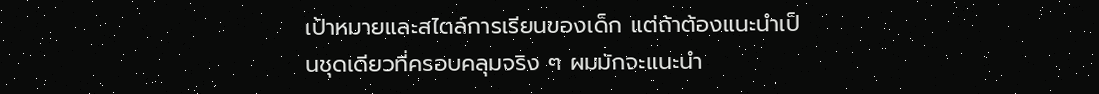เป้าหมายและสไตล์การเรียนของเด็ก แต่ถ้าต้องแนะนำเป็นชุดเดียวที่ครอบคลุมจริง ๆ ผมมักจะแนะนำ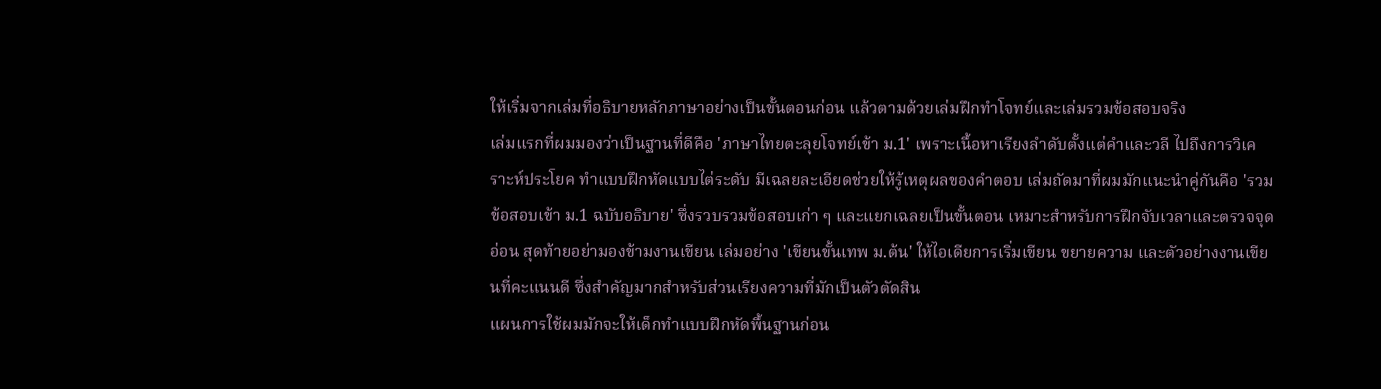ให้เริ่มจากเล่มที่อธิบายหลักภาษาอย่างเป็นขั้นตอนก่อน แล้วตามด้วยเล่มฝึกทำโจทย์และเล่มรวมข้อสอบจริง
เล่มแรกที่ผมมองว่าเป็นฐานที่ดีคือ 'ภาษาไทยตะลุยโจทย์เข้า ม.1' เพราะเนื้อหาเรียงลำดับตั้งแต่คำและวลี ไปถึงการวิเคราะห์ประโยค ทำแบบฝึกหัดแบบไต่ระดับ มีเฉลยละเอียดช่วยให้รู้เหตุผลของคำตอบ เล่มถัดมาที่ผมมักแนะนำคู่กันคือ 'รวมข้อสอบเข้า ม.1 ฉบับอธิบาย' ซึ่งรวบรวมข้อสอบเก่า ๆ และแยกเฉลยเป็นขั้นตอน เหมาะสำหรับการฝึกจับเวลาและตรวจจุดอ่อน สุดท้ายอย่ามองข้ามงานเขียน เล่มอย่าง 'เขียนขั้นเทพ ม.ต้น' ให้ไอเดียการเริ่มเขียน ขยายความ และตัวอย่างงานเขียนที่คะแนนดี ซึ่งสำคัญมากสำหรับส่วนเรียงความที่มักเป็นตัวตัดสิน
แผนการใช้ผมมักจะให้เด็กทำแบบฝึกหัดพื้นฐานก่อน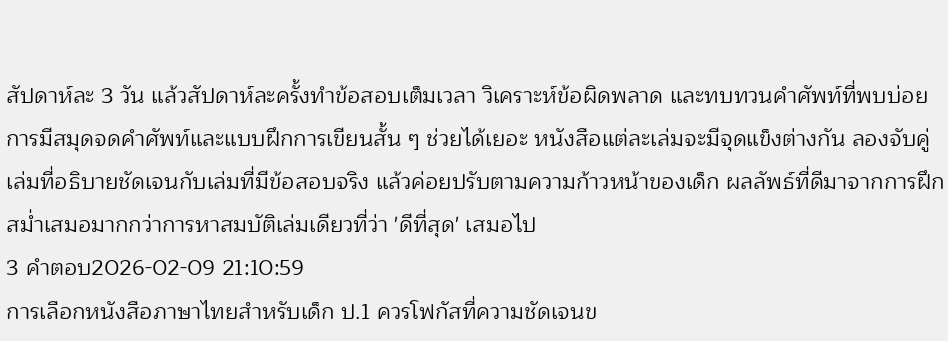สัปดาห์ละ 3 วัน แล้วสัปดาห์ละครั้งทำข้อสอบเต็มเวลา วิเคราะห์ข้อผิดพลาด และทบทวนคำศัพท์ที่พบบ่อย การมีสมุดจดคำศัพท์และแบบฝึกการเขียนสั้น ๆ ช่วยได้เยอะ หนังสือแต่ละเล่มจะมีจุดแข็งต่างกัน ลองจับคู่เล่มที่อธิบายชัดเจนกับเล่มที่มีข้อสอบจริง แล้วค่อยปรับตามความก้าวหน้าของเด็ก ผลลัพธ์ที่ดีมาจากการฝึกสม่ำเสมอมากกว่าการหาสมบัติเล่มเดียวที่ว่า 'ดีที่สุด' เสมอไป
3 คำตอบ2026-02-09 21:10:59
การเลือกหนังสือภาษาไทยสำหรับเด็ก ป.1 ควรโฟกัสที่ความชัดเจนข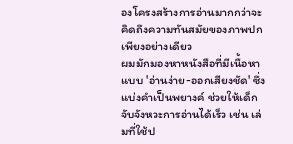องโครงสร้างการอ่านมากกว่าจะคิดถึงความทันสมัยของภาพปกเพียงอย่างเดียว
ผมมักมองหาหนังสือที่มีเนื้อหาแบบ 'อ่านง่าย-ออกเสียงชัด' ซึ่งแบ่งคำเป็นพยางค์ ช่วยให้เด็กจับจังหวะการอ่านได้เร็ว เช่น เล่มที่ใช้ป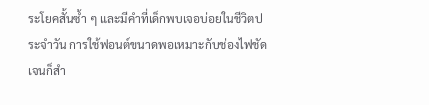ระโยคสั้นซ้ำ ๆ และมีคำที่เด็กพบเจอบ่อยในชีวิตประจำวัน การใช้ฟอนต์ขนาดพอเหมาะกับช่องไฟชัดเจนก็สำ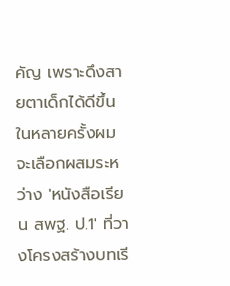คัญ เพราะดึงสายตาเด็กได้ดีขึ้น ในหลายครั้งผมจะเลือกผสมระหว่าง 'หนังสือเรียน สพฐ. ป.1' ที่วางโครงสร้างบทเรี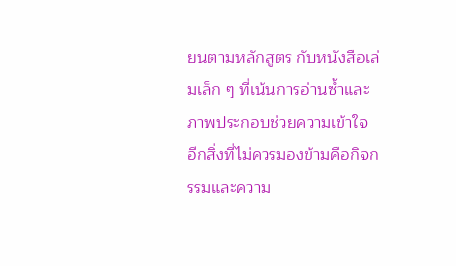ยนตามหลักสูตร กับหนังสือเล่มเล็ก ๆ ที่เน้นการอ่านซ้ำและภาพประกอบช่วยความเข้าใจ
อีกสิ่งที่ไม่ควรมองข้ามคือกิจกรรมและความ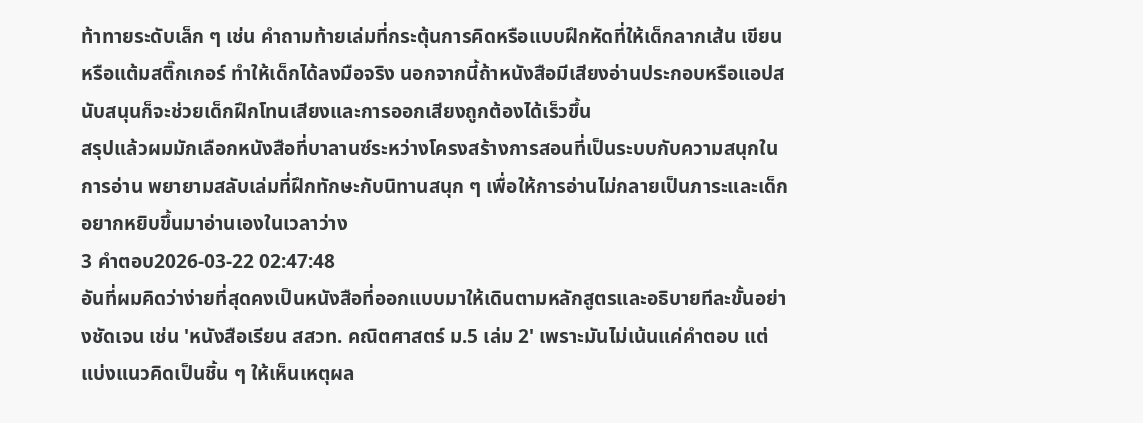ท้าทายระดับเล็ก ๆ เช่น คำถามท้ายเล่มที่กระตุ้นการคิดหรือแบบฝึกหัดที่ให้เด็กลากเส้น เขียนหรือแต้มสติ๊กเกอร์ ทำให้เด็กได้ลงมือจริง นอกจากนี้ถ้าหนังสือมีเสียงอ่านประกอบหรือแอปสนับสนุนก็จะช่วยเด็กฝึกโทนเสียงและการออกเสียงถูกต้องได้เร็วขึ้น
สรุปแล้วผมมักเลือกหนังสือที่บาลานซ์ระหว่างโครงสร้างการสอนที่เป็นระบบกับความสนุกในการอ่าน พยายามสลับเล่มที่ฝึกทักษะกับนิทานสนุก ๆ เพื่อให้การอ่านไม่กลายเป็นภาระและเด็กอยากหยิบขึ้นมาอ่านเองในเวลาว่าง
3 คำตอบ2026-03-22 02:47:48
อันที่ผมคิดว่าง่ายที่สุดคงเป็นหนังสือที่ออกแบบมาให้เดินตามหลักสูตรและอธิบายทีละขั้นอย่างชัดเจน เช่น 'หนังสือเรียน สสวท. คณิตศาสตร์ ม.5 เล่ม 2' เพราะมันไม่เน้นแค่คำตอบ แต่แบ่งแนวคิดเป็นชิ้น ๆ ให้เห็นเหตุผล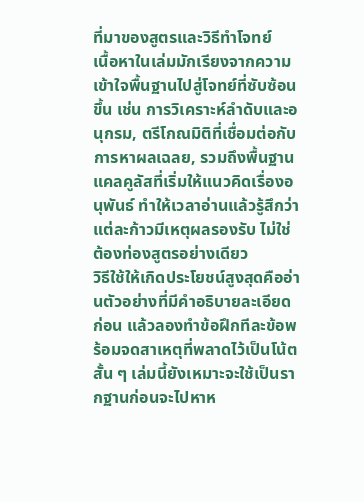ที่มาของสูตรและวิธีทำโจทย์
เนื้อหาในเล่มมักเรียงจากความเข้าใจพื้นฐานไปสู่โจทย์ที่ซับซ้อนขึ้น เช่น การวิเคราะห์ลำดับและอนุกรม, ตรีโกณมิติที่เชื่อมต่อกับการหาผลเฉลย, รวมถึงพื้นฐานแคลคูลัสที่เริ่มให้แนวคิดเรื่องอนุพันธ์ ทำให้เวลาอ่านแล้วรู้สึกว่าแต่ละก้าวมีเหตุผลรองรับ ไม่ใช่ต้องท่องสูตรอย่างเดียว
วิธีใช้ให้เกิดประโยชน์สูงสุดคืออ่านตัวอย่างที่มีคำอธิบายละเอียดก่อน แล้วลองทำข้อฝึกทีละข้อพร้อมจดสาเหตุที่พลาดไว้เป็นโน้ตสั้น ๆ เล่มนี้ยังเหมาะจะใช้เป็นรากฐานก่อนจะไปหาห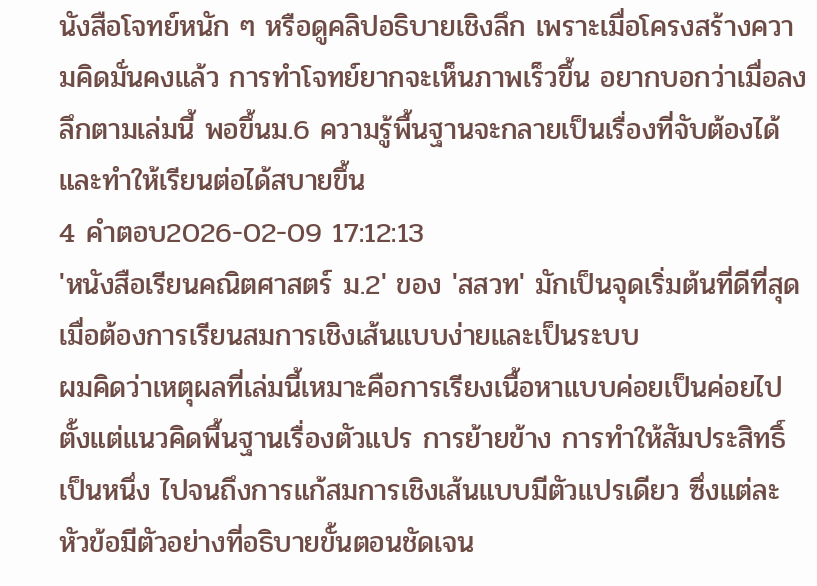นังสือโจทย์หนัก ๆ หรือดูคลิปอธิบายเชิงลึก เพราะเมื่อโครงสร้างความคิดมั่นคงแล้ว การทำโจทย์ยากจะเห็นภาพเร็วขึ้น อยากบอกว่าเมื่อลงลึกตามเล่มนี้ พอขึ้นม.6 ความรู้พื้นฐานจะกลายเป็นเรื่องที่จับต้องได้และทำให้เรียนต่อได้สบายขึ้น
4 คำตอบ2026-02-09 17:12:13
'หนังสือเรียนคณิตศาสตร์ ม.2' ของ 'สสวท' มักเป็นจุดเริ่มต้นที่ดีที่สุดเมื่อต้องการเรียนสมการเชิงเส้นแบบง่ายและเป็นระบบ
ผมคิดว่าเหตุผลที่เล่มนี้เหมาะคือการเรียงเนื้อหาแบบค่อยเป็นค่อยไป ตั้งแต่แนวคิดพื้นฐานเรื่องตัวแปร การย้ายข้าง การทำให้สัมประสิทธิ์เป็นหนึ่ง ไปจนถึงการแก้สมการเชิงเส้นแบบมีตัวแปรเดียว ซึ่งแต่ละหัวข้อมีตัวอย่างที่อธิบายขั้นตอนชัดเจน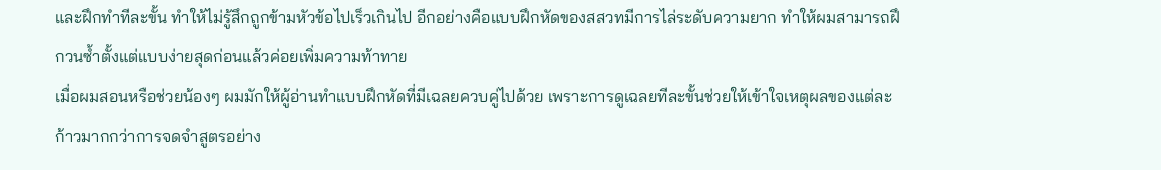และฝึกทำทีละขั้น ทำให้ไม่รู้สึกถูกข้ามหัวข้อไปเร็วเกินไป อีกอย่างคือแบบฝึกหัดของสสวทมีการไล่ระดับความยาก ทำให้ผมสามารถฝึกวนซ้ำตั้งแต่แบบง่ายสุดก่อนแล้วค่อยเพิ่มความท้าทาย
เมื่อผมสอนหรือช่วยน้องๆ ผมมักให้ผู้อ่านทำแบบฝึกหัดที่มีเฉลยควบคู่ไปด้วย เพราะการดูเฉลยทีละขั้นช่วยให้เข้าใจเหตุผลของแต่ละก้าวมากกว่าการจดจำสูตรอย่าง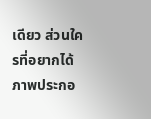เดียว ส่วนใครที่อยากได้ภาพประกอ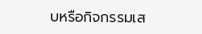บหรือกิจกรรมเส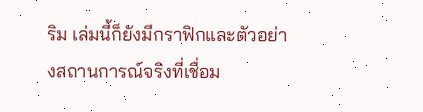ริม เล่มนี้ก็ยังมีกราฟิกและตัวอย่างสถานการณ์จริงที่เชื่อม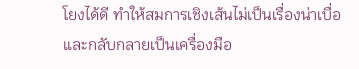โยงได้ดี ทำให้สมการเชิงเส้นไม่เป็นเรื่องน่าเบื่อและกลับกลายเป็นเครื่องมือ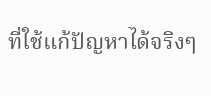ที่ใช้แก้ปัญหาได้จริงๆ